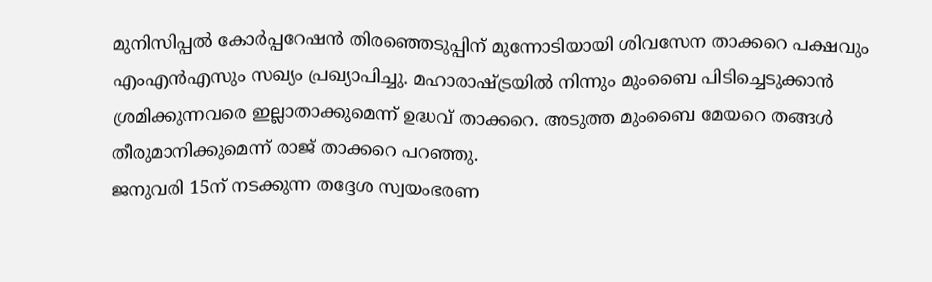മുനിസിപ്പൽ കോർപ്പറേഷൻ തിരഞ്ഞെടുപ്പിന് മുന്നോടിയായി ശിവസേന താക്കറെ പക്ഷവും എംഎൻഎസും സഖ്യം പ്രഖ്യാപിച്ചു. മഹാരാഷ്ട്രയിൽ നിന്നും മുംബൈ പിടിച്ചെടുക്കാൻ ശ്രമിക്കുന്നവരെ ഇല്ലാതാക്കുമെന്ന് ഉദ്ധവ് താക്കറെ. അടുത്ത മുംബൈ മേയറെ തങ്ങൾ തീരുമാനിക്കുമെന്ന് രാജ് താക്കറെ പറഞ്ഞു.
ജനുവരി 15ന് നടക്കുന്ന തദ്ദേശ സ്വയംഭരണ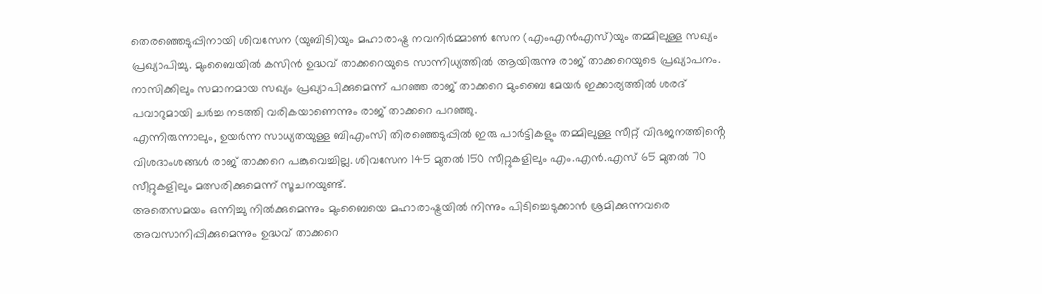തെരഞ്ഞെടുപ്പിനായി ശിവസേന (യുബിടി)യും മഹാരാഷ്ട്ര നവനിർമ്മാൺ സേന (എംഎൻഎസ്)യും തമ്മിലുള്ള സഖ്യം പ്രഖ്യാപിച്ചു. മുംബൈയിൽ കസിൻ ഉദ്ധവ് താക്കറെയുടെ സാന്നിധ്യത്തിൽ ആയിരുന്നു രാജ് താക്കറെയുടെ പ്രഖ്യാപനം. നാസിക്കിലും സമാനമായ സഖ്യം പ്രഖ്യാപിക്കുമെന്ന് പറഞ്ഞ രാജ് താക്കറെ മുംബൈ മേയർ ഇക്കാര്യത്തിൽ ശരദ് പവാറുമായി ചർച്ച നടത്തി വരികയാണെന്നും രാജ് താക്കറെ പറഞ്ഞു.
എന്നിരുന്നാലും, ഉയർന്ന സാധ്യതയുള്ള ബിഎംസി തിരഞ്ഞെടുപ്പിൽ ഇരു പാർട്ടികളും തമ്മിലുള്ള സീറ്റ് വിഭജനത്തിൻ്റെ വിശദാംശങ്ങൾ രാജ് താക്കറെ പങ്കുവെച്ചില്ല. ശിവസേന 145 മുതൽ 150 സീറ്റുകളിലും എം.എൻ.എസ് 65 മുതൽ 70 സീറ്റുകളിലും മത്സരിക്കുമെന്ന് സൂചനയുണ്ട്.
അതെസമയം ഒന്നിച്ചു നിൽക്കുമെന്നും മുംബൈയെ മഹാരാഷ്ട്രയിൽ നിന്നും പിടിച്ചെടുക്കാൻ ശ്രമിക്കുന്നവരെ അവസാനിപ്പിക്കുമെന്നും ഉദ്ധവ് താക്കറെ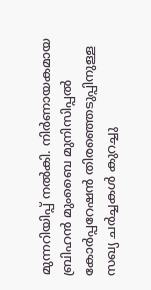മുന്നറിയിപ്പ് നൽകി. നിർണായകമായ ബ്രിഹൻ മുംബൈ മുനിസിപ്പൽ കോർപ്പറേഷൻ തിരഞ്ഞെടുപ്പിനുള്ള സഖ്യ ചർച്ചകൾ കുറച്ചു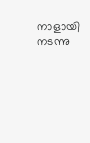നാളായി നടന്നു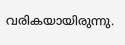വരികയായിരുന്നു.